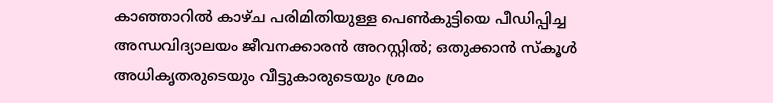കാഞ്ഞാറില്‍ കാഴ്ച പരിമിതിയുള്ള പെണ്‍കുട്ടിയെ പീഡിപ്പിച്ച അന്ധവിദ്യാലയം ജീവനക്കാരന്‍ അറസ്റ്റില്‍; ഒതുക്കാന്‍ സ്‌കൂള്‍ അധികൃതരുടെയും വീട്ടുകാരുടെയും ശ്രമം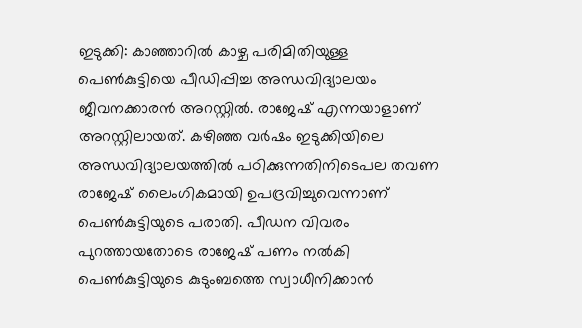ഇടുക്കി: കാഞ്ഞാറില്‍ കാഴ്ച പരിമിതിയുള്ള പെണ്‍കുട്ടിയെ പീഡിപ്പിച്ച അന്ധവിദ്യാലയം ജീവനക്കാരന്‍ അറസ്റ്റില്‍. രാജേഷ് എന്നയാളാണ് അറസ്റ്റിലായത്. കഴിഞ്ഞ വര്‍ഷം ഇടുക്കിയിലെ അന്ധവിദ്യാലയത്തില്‍ പഠിക്കുന്നതിനിടെപല തവണ രാജേഷ് ലൈംഗികമായി ഉപദ്രവിച്ചുവെന്നാണ് പെണ്‍കുട്ടിയുടെ പരാതി. പീഡന വിവരം പുറത്തായതോടെ രാജേഷ് പണം നല്‍കി പെണ്‍കുട്ടിയുടെ കുടുംബത്തെ സ്വാധീനിക്കാന്‍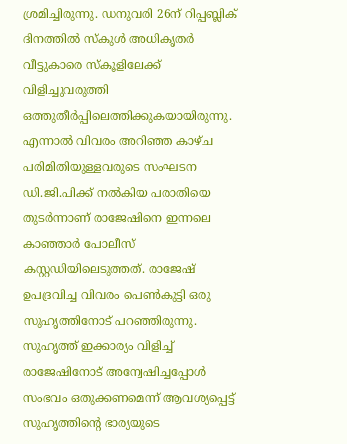ശ്രമിച്ചിരുന്നു. ഡനുവരി 26ന് റിപ്പബ്ലിക് ദിനത്തില്‍ സ്‌കുള്‍ അധികൃതര്‍ വീട്ടുകാരെ സ്‌കൂളിലേക്ക് വിളിച്ചുവരുത്തി ഒത്തുതീര്‍പ്പിലെത്തിക്കുകയായിരുന്നു. എന്നാല്‍ വിവരം അറിഞ്ഞ കാഴ്ച പരിമിതിയുള്ളവരുടെ സംഘടന ഡി.ജി.പിക്ക് നല്‍കിയ പരാതിയെ തുടര്‍ന്നാണ് രാജേഷിനെ ഇന്നലെ കാഞ്ഞാര്‍ പോലീസ് കസ്റ്റഡിയിലെടുത്തത്. രാജേഷ് ഉപദ്രവിച്ച വിവരം പെണ്‍കുട്ടി ഒരു സുഹൃത്തിനോട് പറഞ്ഞിരുന്നു. സുഹൃത്ത് ഇക്കാര്യം വിളിച്ച് രാജേഷിനോട് അന്വേഷിച്ചപ്പോള്‍ സംഭവം ഒതുക്കണമെന്ന് ആവശ്യപ്പെട്ട് സുഹൃത്തിന്റെ ഭാര്യയുടെ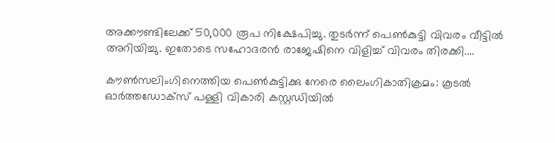അക്കൗണ്ടിലേക്ക് 50,000 രൂപ നിക്ഷേപിച്ചു. തുടര്‍ന്ന് പെണ്‍കുട്ടി വിവരം വീട്ടില്‍ അറിയിച്ചു. ഇതോടെ സഹോദരന്‍ രാജേഷിനെ വിളിച്ച് വിവരം തിരക്കി.…

കൗണ്‍സലിംഗിനെത്തിയ പെണ്‍കുട്ടിക്കു നേരെ ലൈംഗികാതിക്രമം: കൂടല്‍ ഓര്‍ത്തഡോക്‌സ് പള്ളി വികാരി കസ്റ്റഡിയില്‍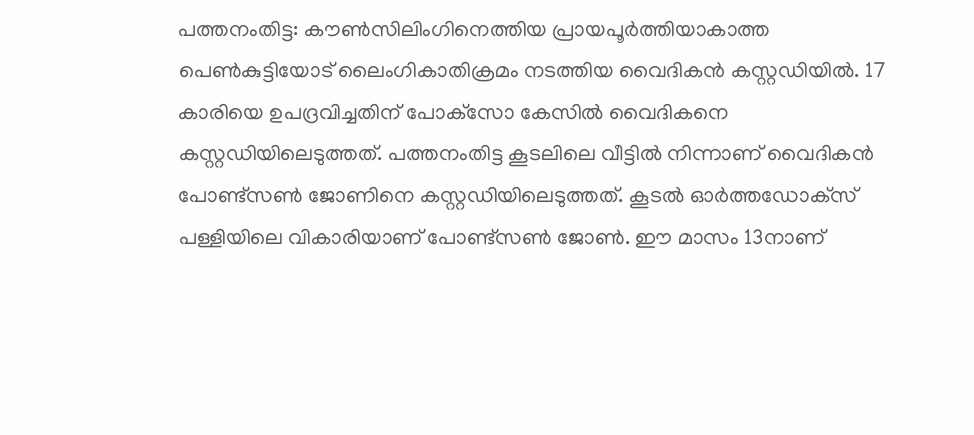പത്തനംതിട്ട: കൗണ്‍സിലിംഗിനെത്തിയ പ്രായപൂര്‍ത്തിയാകാത്ത പെണ്‍കുട്ടിയോട് ലൈംഗികാതിക്രമം നടത്തിയ വൈദികന്‍ കസ്റ്റഡിയില്‍. 17 കാരിയെ ഉപദ്രവിച്ചതിന് പോക്‌സോ കേസില്‍ വൈദികനെ കസ്റ്റഡിയിലെടുത്തത്. പത്തനംതിട്ട കൂടലിലെ വീട്ടില്‍ നിന്നാണ് വൈദികന്‍ പോണ്ട്‌സണ്‍ ജോണിനെ കസ്റ്റഡിയിലെടുത്തത്. കൂടല്‍ ഓര്‍ത്തഡോക്‌സ് പള്ളിയിലെ വികാരിയാണ് പോണ്ട്‌സണ്‍ ജോണ്‍. ഈ മാസം 13നാണ്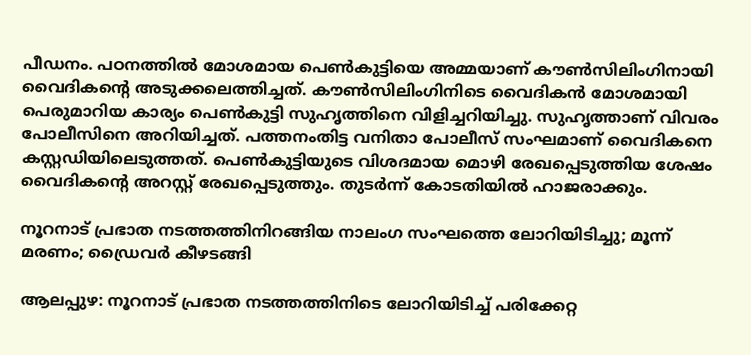പീഡനം. പഠനത്തില്‍ മോശമായ പെണ്‍കുട്ടിയെ അമ്മയാണ് കൗണ്‍സിലിംഗിനായി വൈദികന്റെ അടുക്കലെത്തിച്ചത്. കൗണ്‍സിലിംഗിനിടെ വൈദികന്‍ മോശമായി പെരുമാറിയ കാര്യം പെണ്‍കുട്ടി സുഹൃത്തിനെ വിളിച്ചറിയിച്ചു. സുഹൃത്താണ് വിവരം പോലീസിനെ അറിയിച്ചത്. പത്തനംതിട്ട വനിതാ പോലീസ് സംഘമാണ് വൈദികനെ കസ്റ്റഡിയിലെടുത്തത്. പെണ്‍കുട്ടിയുടെ വിശദമായ മൊഴി രേഖപ്പെടുത്തിയ ശേഷം വൈദികന്റെ അറസ്റ്റ് രേഖപ്പെടുത്തും. തുടര്‍ന്ന് കോടതിയില്‍ ഹാജരാക്കും.

നൂറനാട് പ്രഭാത നടത്തത്തിനിറങ്ങിയ നാലംഗ സംഘത്തെ ലോറിയിടിച്ചു; മൂന്ന് മരണം; ഡ്രൈവര്‍ കീഴടങ്ങി

ആലപ്പുഴ: നൂറനാട് പ്രഭാത നടത്തത്തിനിടെ ലോറിയിടിച്ച് പരിക്കേറ്റ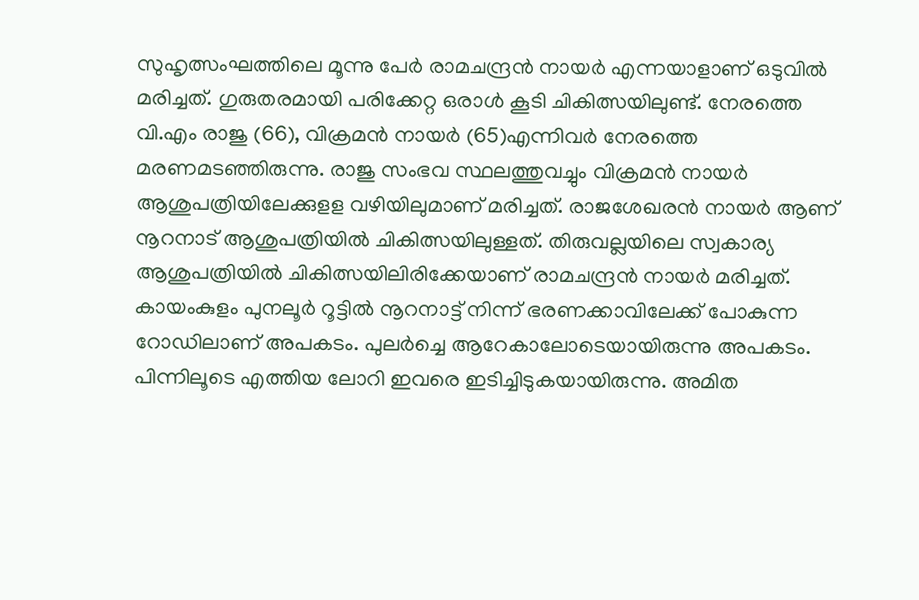സുഹൃത്സംഘത്തിലെ മൂന്നു പേര്‍ രാമചന്ദ്രന്‍ നായര്‍ എന്നയാളാണ് ഒടുവില്‍ മരിച്ചത്. ഗുരുതരമായി പരിക്കേറ്റ ഒരാള്‍ കൂടി ചികിത്സയിലുണ്ട്. നേരത്തെ വി.എം രാജു (66), വിക്രമന്‍ നായര്‍ (65)എന്നിവര്‍ നേരത്തെ മരണമടഞ്ഞിരുന്നു. രാജു സംഭവ സ്ഥലത്തുവച്ചും വിക്രമന്‍ നായര്‍ ആശുപത്രിയിലേക്കുളള വഴിയിലുമാണ് മരിച്ചത്. രാജശേഖരന്‍ നായര്‍ ആണ് നൂറനാട് ആശുപത്രിയില്‍ ചികിത്സയിലുള്ളത്. തിരുവല്ലയിലെ സ്വകാര്യ ആശുപത്രിയില്‍ ചികിത്സയിലിരിക്കേയാണ് രാമചന്ദ്രന്‍ നായര്‍ മരിച്ചത്. കായംകുളം പുനലൂര്‍ റൂട്ടില്‍ നൂറനാട്ട് നിന്ന് ഭരണക്കാവിലേക്ക് പോകുന്ന റോഡിലാണ് അപകടം. പുലര്‍ച്ചെ ആറേകാലോടെയായിരുന്നു അപകടം. പിന്നിലൂടെ എത്തിയ ലോറി ഇവരെ ഇടിച്ചിടുകയായിരുന്നു. അമിത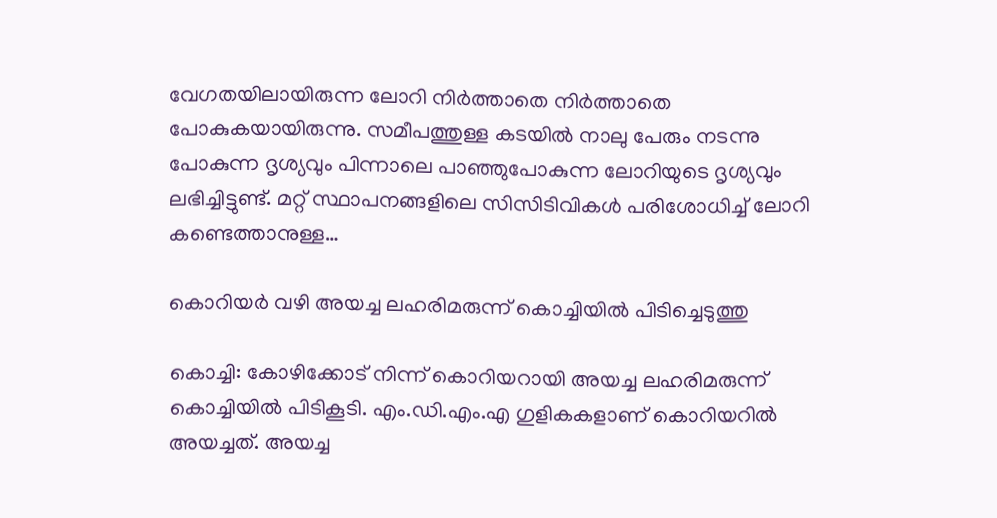വേഗതയിലായിരുന്ന ലോറി നിര്‍ത്താതെ നിര്‍ത്താതെ പോകുകയായിരുന്നു. സമീപത്തുള്ള കടയില്‍ നാലു പേരും നടന്നു പോകുന്ന ദൃശ്യവും പിന്നാലെ പാഞ്ഞുപോകുന്ന ലോറിയുടെ ദൃശ്യവും ലഭിച്ചിട്ടുണ്ട്. മറ്റ് സ്ഥാപനങ്ങളിലെ സിസിടിവികള്‍ പരിശോധിച്ച് ലോറി കണ്ടെത്താനുള്ള…

കൊറിയര്‍ വഴി അയച്ച ലഹരിമരുന്ന് കൊച്ചിയില്‍ പിടിച്ചെടുത്തു

കൊച്ചി: കോഴിക്കോട് നിന്ന് കൊറിയറായി അയച്ച ലഹരിമരുന്ന് കൊച്ചിയില്‍ പിടികൂടി. എം.ഡി.എം.എ ഗുളികകളാണ് കൊറിയറില്‍ അയച്ചത്. അയച്ച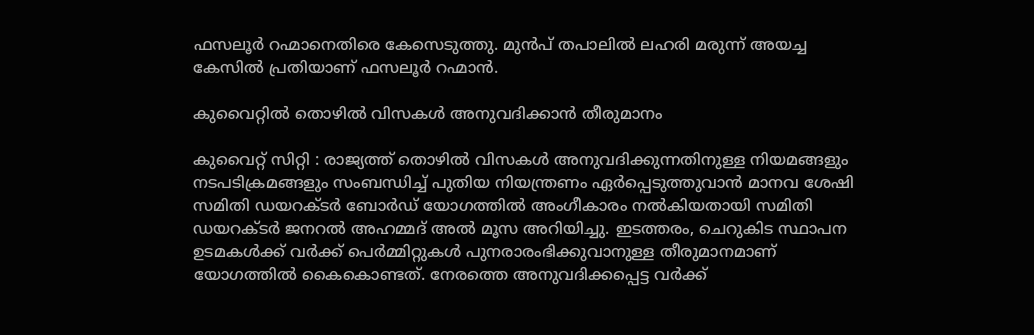ഫസലൂര്‍ റഹ്മാനെതിരെ കേസെടുത്തു. മുന്‍പ് തപാലില്‍ ലഹരി മരുന്ന് അയച്ച കേസില്‍ പ്രതിയാണ് ഫസലൂര്‍ റഹ്മാന്‍.

കുവൈറ്റില്‍ തൊഴില്‍ വിസകള്‍ അനുവദിക്കാന്‍ തീരുമാനം

കുവൈറ്റ് സിറ്റി : രാജ്യത്ത് തൊഴില്‍ വിസകള്‍ അനുവദിക്കുന്നതിനുള്ള നിയമങ്ങളും നടപടിക്രമങ്ങളും സംബന്ധിച്ച് പുതിയ നിയന്ത്രണം ഏര്‍പ്പെടുത്തുവാന്‍ മാനവ ശേഷി സമിതി ഡയറക്ടര്‍ ബോര്‍ഡ് യോഗത്തില്‍ അംഗീകാരം നല്‍കിയതായി സമിതി ഡയറക്ടര്‍ ജനറല്‍ അഹമ്മദ് അല്‍ മൂസ അറിയിച്ചു. ഇടത്തരം, ചെറുകിട സ്ഥാപന ഉടമകള്‍ക്ക് വര്‍ക്ക് പെര്‍മ്മിറ്റുകള്‍ പുനരാരംഭിക്കുവാനുള്ള തീരുമാനമാണ് യോഗത്തില്‍ കൈകൊണ്ടത്. നേരത്തെ അനുവദിക്കപ്പെട്ട വര്‍ക്ക്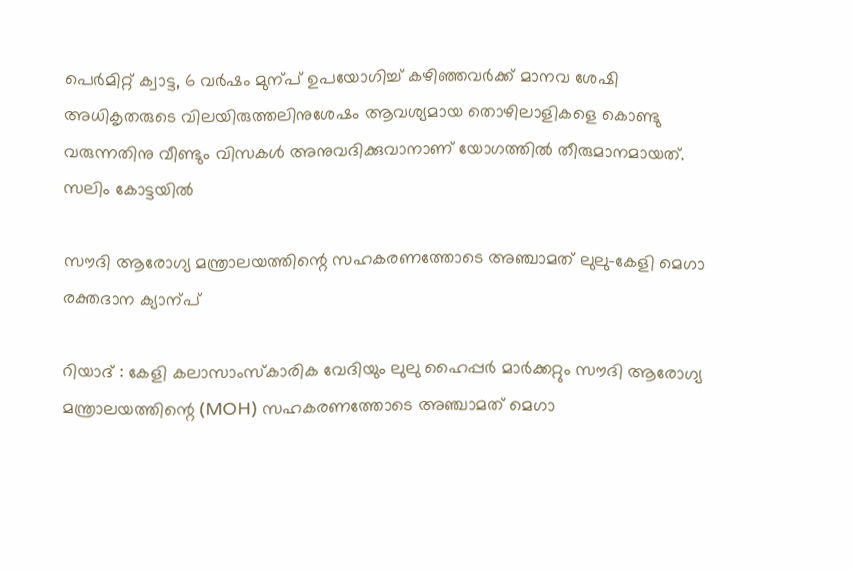പെര്‍മിറ്റ് ക്വാട്ട, 6 വര്‍ഷം മുന്പ് ഉപയോഗിച്ച് കഴിഞ്ഞവര്‍ക്ക് മാനവ ശേഷി അധികൃതരുടെ വിലയിരുത്തലിനുശേഷം ആവശ്യമായ തൊഴിലാളികളെ കൊണ്ടു വരുന്നതിനു വീണ്ടും വിസകള്‍ അനുവദിക്കുവാനാണ് യോഗത്തില്‍ തീരുമാനമായത്. സലിം കോട്ടയില്‍

സൗദി ആരോഗ്യ മന്ത്രാലയത്തിന്റെ സഹകരണത്തോടെ അഞ്ചാമത് ലുലു-കേളി മെഗാ രക്തദാന ക്യാന്പ്

റിയാദ് : കേളി കലാസാംസ്‌കാരിക വേദിയും ലുലു ഹൈപ്പര്‍ മാര്‍ക്കറ്റും സൗദി ആരോഗ്യ മന്ത്രാലയത്തിന്റെ (MOH) സഹകരണത്തോടെ അഞ്ചാമത് മെഗാ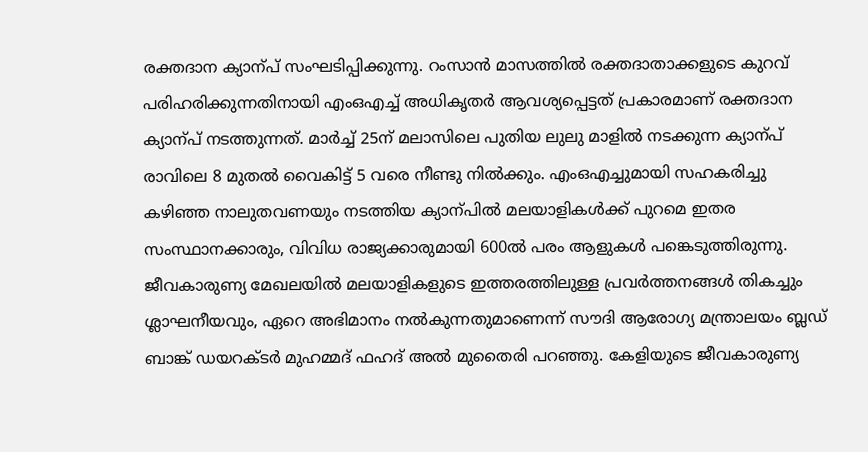രക്തദാന ക്യാന്പ് സംഘടിപ്പിക്കുന്നു. റംസാന്‍ മാസത്തില്‍ രക്തദാതാക്കളുടെ കുറവ് പരിഹരിക്കുന്നതിനായി എംഒഎച്ച് അധികൃതര്‍ ആവശ്യപ്പെട്ടത് പ്രകാരമാണ് രക്തദാന ക്യാന്പ് നടത്തുന്നത്. മാര്‍ച്ച് 25ന് മലാസിലെ പുതിയ ലുലു മാളില്‍ നടക്കുന്ന ക്യാന്പ് രാവിലെ 8 മുതല്‍ വൈകിട്ട് 5 വരെ നീണ്ടു നില്‍ക്കും. എംഒഎച്ചുമായി സഹകരിച്ചു കഴിഞ്ഞ നാലുതവണയും നടത്തിയ ക്യാന്പില്‍ മലയാളികള്‍ക്ക് പുറമെ ഇതര സംസ്ഥാനക്കാരും, വിവിധ രാജ്യക്കാരുമായി 600ല്‍ പരം ആളുകള്‍ പങ്കെടുത്തിരുന്നു. ജീവകാരുണ്യ മേഖലയില്‍ മലയാളികളുടെ ഇത്തരത്തിലുള്ള പ്രവര്‍ത്തനങ്ങള്‍ തികച്ചും ശ്ലാഘനീയവും, ഏറെ അഭിമാനം നല്‍കുന്നതുമാണെന്ന് സൗദി ആരോഗ്യ മന്ത്രാലയം ബ്ലഡ് ബാങ്ക് ഡയറക്ടര്‍ മുഹമ്മദ് ഫഹദ് അല്‍ മുതൈരി പറഞ്ഞു. കേളിയുടെ ജീവകാരുണ്യ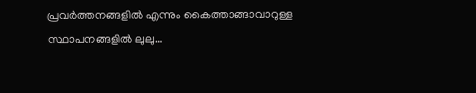പ്രവര്‍ത്തനങ്ങളില്‍ എന്നും കൈത്താങ്ങാവാറുള്ള സ്ഥാപനങ്ങളില്‍ ലുലു…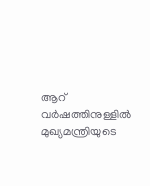ആറ് വര്‍ഷത്തിനുള്ളില്‍ മുഖ്യമന്ത്രിയുടെ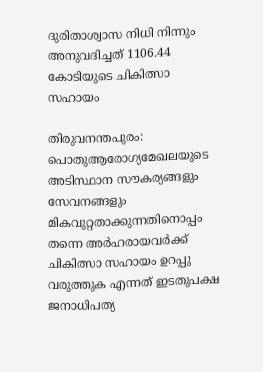ദുരിതാശ്വാസ നിധി നിന്നും അനുവദിച്ചത് 1106.44 കോടിയുടെ ചികിത്സാ സഹായം

തിരുവനന്തപുരം: പൊതുആരോഗ്യമേഖലയുടെ അടിസ്ഥാന സൗകര്യങ്ങളും സേവനങ്ങളും മികവുറ്റതാക്കുന്നതിനൊപ്പം തന്നെ അര്‍ഹരായവര്‍ക്ക് ചികിത്സാ സഹായം ഉറപ്പു വരുത്തുക എന്നത് ഇടതുപക്ഷ ജനാധിപത്യ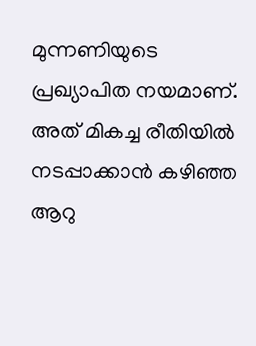മുന്നണിയുടെ പ്രഖ്യാപിത നയമാണ്. അത് മികച്ച രീതിയില്‍ നടപ്പാക്കാന്‍ കഴിഞ്ഞ ആറു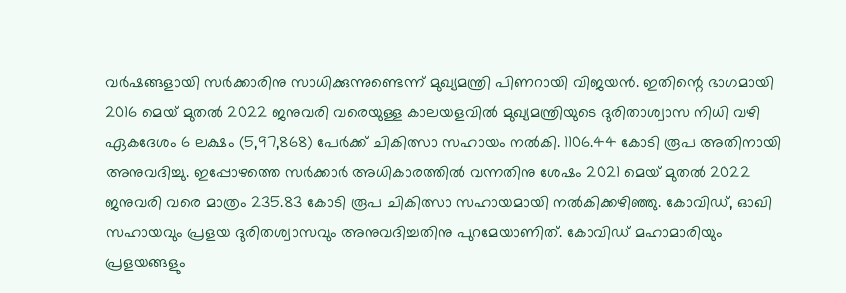വര്‍ഷങ്ങളായി സര്‍ക്കാരിനു സാധിക്കുന്നുണ്ടെന്ന് മുഖ്യമന്ത്രി പിണറായി വിജയന്‍. ഇതിന്റെ ഭാഗമായി 2016 മെയ് മുതല്‍ 2022 ജനുവരി വരെയുള്ള കാലയളവില്‍ മുഖ്യമന്ത്രിയുടെ ദുരിതാശ്വാസ നിധി വഴി ഏകദേശം 6 ലക്ഷം (5,97,868) പേര്‍ക്ക് ചികിത്സാ സഹായം നല്‍കി. 1106.44 കോടി രൂപ അതിനായി അനുവദിച്ചു. ഇപ്പോഴത്തെ സര്‍ക്കാര്‍ അധികാരത്തില്‍ വന്നതിനു ശേഷം 2021 മെയ് മുതല്‍ 2022 ജനുവരി വരെ മാത്രം 235.83 കോടി രൂപ ചികിത്സാ സഹായമായി നല്‍കിക്കഴിഞ്ഞു. കോവിഡ്, ഓഖി സഹായവും പ്രളയ ദുരിതശ്വാസവും അനുവദിച്ചതിനു പുറമേയാണിത്. കോവിഡ് മഹാമാരിയും പ്രളയങ്ങളും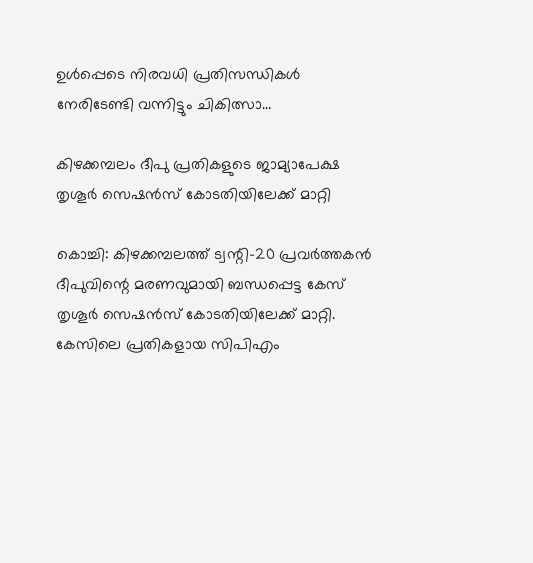ഉള്‍പ്പെടെ നിരവധി പ്രതിസന്ധികള്‍ നേരിടേണ്ടി വന്നിട്ടും ചികിത്സാ…

കിഴക്കമ്പലം ദീപു പ്രതികളുടെ ജാമ്യാപേക്ഷ തൃശൂര്‍ സെഷന്‍സ് കോടതിയിലേക്ക് മാറ്റി

കൊച്ചി: കിഴക്കമ്പലത്ത് ട്വന്റി-20 പ്രവര്‍ത്തകന്‍ ദീപുവിന്റെ മരണവുമായി ബന്ധപ്പെട്ട കേസ് തൃശൂര്‍ സെഷന്‍സ് കോടതിയിലേക്ക് മാറ്റി. കേസിലെ പ്രതികളായ സിപിഎം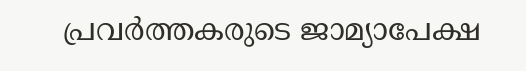പ്രവര്‍ത്തകരുടെ ജാമ്യാപേക്ഷ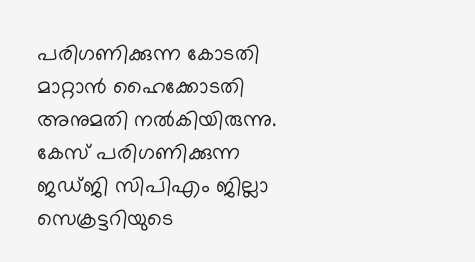പരിഗണിക്കുന്ന കോടതി മാറ്റാന്‍ ഹൈക്കോടതി അനുമതി നല്‍കിയിരുന്നു. കേസ് പരിഗണിക്കുന്ന ജഡ്ജി സിപിഎം ജില്ലാ സെക്രട്ടറിയുടെ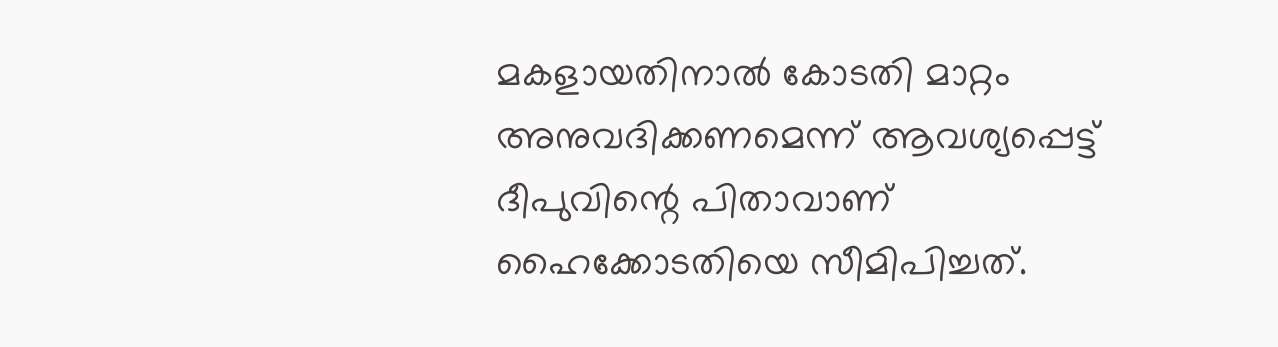മകളായതിനാല്‍ കോടതി മാറ്റം അനുവദിക്കണമെന്ന് ആവശ്യപ്പെട്ട് ദീപുവിന്റെ പിതാവാണ് ഹൈക്കോടതിയെ സീമിപിച്ചത്.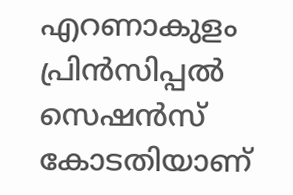എറണാകുളം പ്രിന്‍സിപ്പല്‍ സെഷന്‍സ് കോടതിയാണ്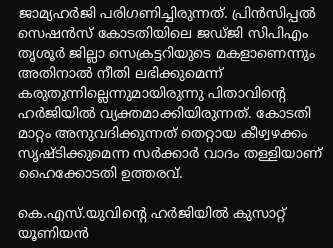ജാമ്യഹര്‍ജി പരിഗണിച്ചിരുന്നത്. പ്രിന്‍സിപ്പല്‍ സെഷന്‍സ് കോടതിയിലെ ജഡ്ജി സിപിഎം തൃശൂര്‍ ജില്ലാ സെക്രട്ടറിയുടെ മകളാണെന്നും അതിനാല്‍ നീതി ലഭിക്കുമെന്ന് കരുതുന്നില്ലെന്നുമായിരുന്നു പിതാവിന്റെ ഹര്‍ജിയില്‍ വ്യക്തമാക്കിയിരുന്നത്. കോടതി മാറ്റം അനുവദിക്കുന്നത് തെറ്റായ കീഴ്വഴക്കം സൃഷ്ടിക്കുമെന്ന സര്‍ക്കാര്‍ വാദം തള്ളിയാണ് ഹൈക്കോടതി ഉത്തരവ്.

കെ.എസ്.യുവിന്റെ ഹര്‍ജിയില്‍ കുസാറ്റ് യൂണിയന്‍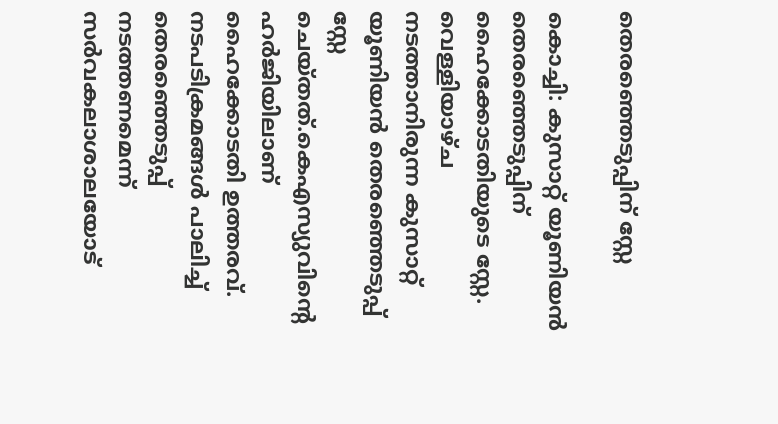തെരഞ്ഞെടുപ്പിന് സ്റ്റേ

കൊച്ചി: കുസാറ്റ് യൂണിയന്‍ തെരഞ്ഞെടുപ്പിന് ഹൈക്കോടതിയുടെ സ്റ്റേ. വെള്ളിയാഴ്ച നടത്താനിരുന്ന കുസാറ്റ് യൂണിയന്‍ തെരഞ്ഞെടുപ്പ് സ്റ്റേ ചെയ്തത്.കെഎസ്യുവിന്റെ ഹര്‍ജിയിലാണ് ഹൈക്കോടതി ഉത്തരവ്. നടപടിക്രമങ്ങള്‍ പാലിച്ച് തെരഞ്ഞെടുപ്പ് നടത്തണമെന്ന് സര്‍വകലാശാലയോട്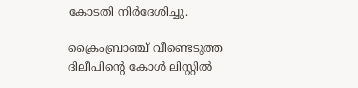കോടതി നിര്‍ദേശിച്ചു.

ക്രൈംബ്രാഞ്ച് വീണ്ടെടുത്ത ദിലീപിന്റെ കോള്‍ ലിസ്റ്റില്‍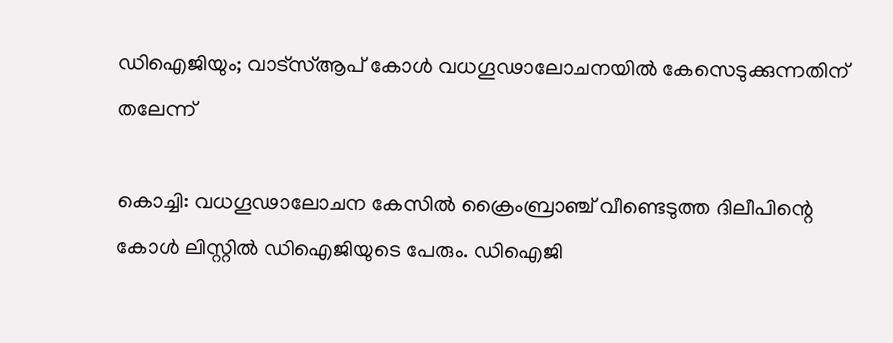ഡിഐജിയും; വാട്‌സ്ആപ് കോള്‍ വധഗൂഢാലോചനയില്‍ കേസെടുക്കുന്നതിന് തലേന്ന്

കൊച്ചി: വധഗൂഢാലോചന കേസില്‍ ക്രൈംബ്രാഞ്ച് വീണ്ടെടുത്ത ദിലീപിന്റെ കോള്‍ ലിസ്റ്റില്‍ ഡിഐജിയുടെ പേരും. ഡിഐജി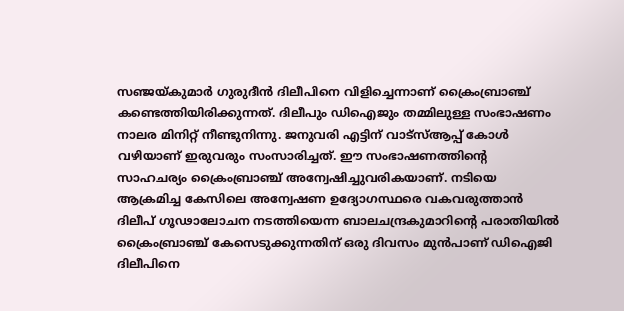സഞ്ജയ്കുമാര്‍ ഗുരുദീന്‍ ദിലീപിനെ വിളിച്ചെന്നാണ് ക്രൈംബ്രാഞ്ച് കണ്ടെത്തിയിരിക്കുന്നത്. ദിലീപും ഡിഐജും തമ്മിലുള്ള സംഭാഷണം നാലര മിനിറ്റ് നീണ്ടുനിന്നു. ജനുവരി എട്ടിന് വാട്‌സ്ആപ്പ് കോള്‍ വഴിയാണ് ഇരുവരും സംസാരിച്ചത്. ഈ സംഭാഷണത്തിന്റെ സാഹചര്യം ക്രൈംബ്രാഞ്ച് അന്വേഷിച്ചുവരികയാണ്. നടിയെ ആക്രമിച്ച കേസിലെ അന്വേഷണ ഉദ്യോഗസ്ഥരെ വകവരുത്താന്‍ ദിലീപ് ഗൂഢാലോചന നടത്തിയെന്ന ബാലചന്ദ്രകുമാറിന്റെ പരാതിയില്‍ ക്രൈംബ്രാഞ്ച് കേസെടുക്കുന്നതിന് ഒരു ദിവസം മുന്‍പാണ് ഡിഐജി ദിലീപിനെ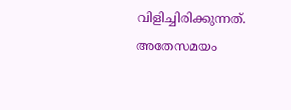വിളിച്ചിരിക്കുന്നത്. അതേസമയം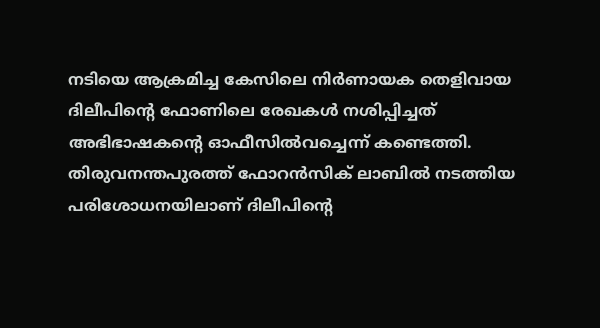നടിയെ ആക്രമിച്ച കേസിലെ നിര്‍ണായക തെളിവായ ദിലീപിന്റെ ഫോണിലെ രേഖകള്‍ നശിപ്പിച്ചത് അഭിഭാഷകന്റെ ഓഫീസില്‍വച്ചെന്ന് കണ്ടെത്തി. തിരുവനന്തപുരത്ത് ഫോറന്‍സിക് ലാബില്‍ നടത്തിയ പരിശോധനയിലാണ് ദിലീപിന്റെ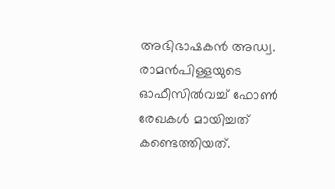അഭിഭാഷകന്‍ അഡ്വ. രാമന്‍പിള്ളയുടെ ഓഫീസില്‍വച്ച് ഫോണ്‍ രേഖകള്‍ മായിച്ചത് കണ്ടെത്തിയത്.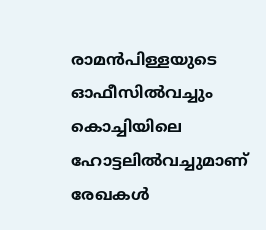രാമന്‍പിള്ളയുടെ ഓഫീസില്‍വച്ചും കൊച്ചിയിലെ ഹോട്ടലില്‍വച്ചുമാണ് രേഖകള്‍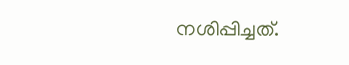നശിപ്പിച്ചത്.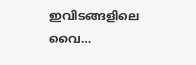ഇവിടങ്ങളിലെ വൈ…